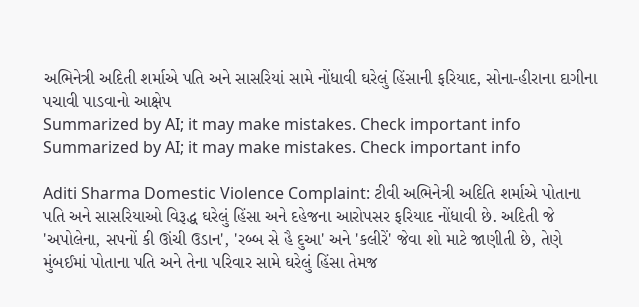અભિનેત્રી અદિતી શર્માએ પતિ અને સાસરિયાં સામે નોંધાવી ઘરેલું હિંસાની ફરિયાદ, સોના-હીરાના દાગીના પચાવી પાડવાનો આક્ષેપ
Summarized by AI; it may make mistakes. Check important info
Summarized by AI; it may make mistakes. Check important info

Aditi Sharma Domestic Violence Complaint: ટીવી અભિનેત્રી અદિતિ શર્માએ પોતાના પતિ અને સાસરિયાઓ વિરૂદ્ધ ઘરેલું હિંસા અને દહેજના આરોપસર ફરિયાદ નોંધાવી છે. અદિતી જે 'અપોલેના, સપનોં કી ઊંચી ઉડાન', 'રબ્બ સે હૈ દુઆ' અને 'કલીરેં' જેવા શો માટે જાણીતી છે, તેણે મુંબઈમાં પોતાના પતિ અને તેના પરિવાર સામે ઘરેલું હિંસા તેમજ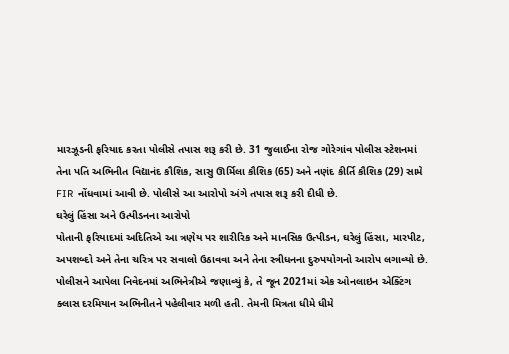મારઝૂડની ફરિયાદ કરતા પોલીસે તપાસ શરૂ કરી છે. 31 જુલાઈના રોજ ગોરેગાંવ પોલીસ સ્ટેશનમાં તેના પતિ અભિનીત વિદ્યાનંદ કૌશિક, સાસુ ઊર્મિલા કૌશિક (65) અને નણંદ કીર્તિ કૌશિક (29) સામે FIR નોંધવામાં આવી છે. પોલીસે આ આરોપો અંગે તપાસ શરૂ કરી દીધી છે.
ઘરેલું હિંસા અને ઉત્પીડનના આરોપો
પોતાની ફરિયાદમાં અદિતિએ આ ત્રણેય પર શારીરિક અને માનસિક ઉત્પીડન, ઘરેલું હિંસા, મારપીટ, અપશબ્દો અને તેના ચરિત્ર પર સવાલો ઉઠાવવા અને તેના સ્ત્રીધનના દુરુપયોગનો આરોપ લગાવ્યો છે. પોલીસને આપેલા નિવેદનમાં અભિનેત્રીએ જણાવ્યું કે, તે જૂન 2021માં એક ઓનલાઇન એક્ટિંગ ક્લાસ દરમિયાન અભિનીતને પહેલીવાર મળી હતી. તેમની મિત્રતા ધીમે ધીમે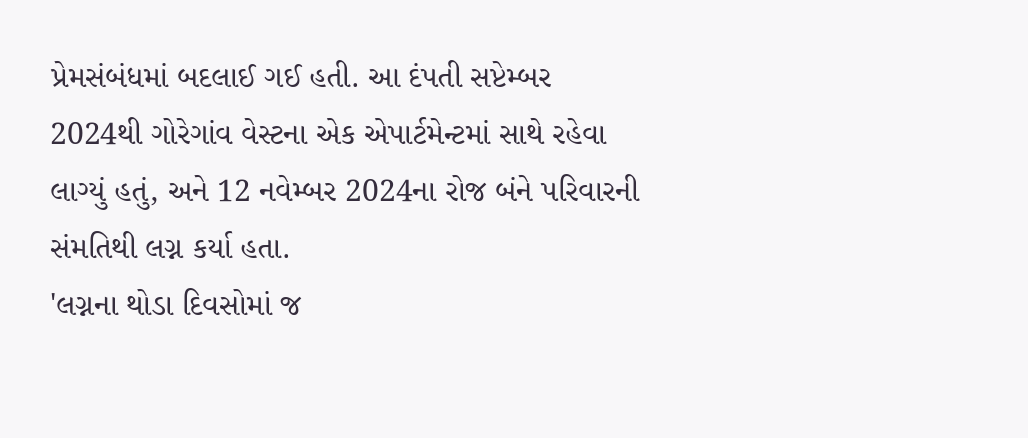પ્રેમસંબંધમાં બદલાઈ ગઈ હતી. આ દંપતી સપ્ટેમ્બર 2024થી ગોરેગાંવ વેસ્ટના એક એપાર્ટમેન્ટમાં સાથે રહેવા લાગ્યું હતું, અને 12 નવેમ્બર 2024ના રોજ બંને પરિવારની સંમતિથી લગ્ન કર્યા હતા.
'લગ્નના થોડા દિવસોમાં જ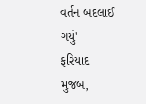વર્તન બદલાઈ ગયું'
ફરિયાદ મુજબ,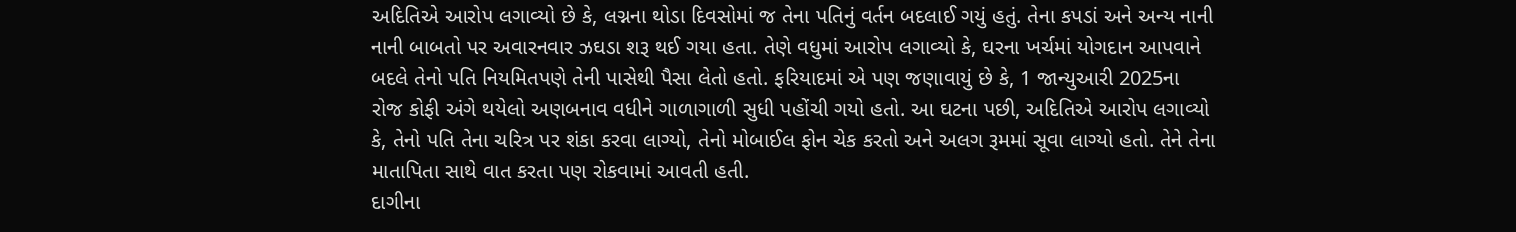અદિતિએ આરોપ લગાવ્યો છે કે, લગ્નના થોડા દિવસોમાં જ તેના પતિનું વર્તન બદલાઈ ગયું હતું. તેના કપડાં અને અન્ય નાની નાની બાબતો પર અવારનવાર ઝઘડા શરૂ થઈ ગયા હતા. તેણે વધુમાં આરોપ લગાવ્યો કે, ઘરના ખર્ચમાં યોગદાન આપવાને બદલે તેનો પતિ નિયમિતપણે તેની પાસેથી પૈસા લેતો હતો. ફરિયાદમાં એ પણ જણાવાયું છે કે, 1 જાન્યુઆરી 2025ના રોજ કોફી અંગે થયેલો અણબનાવ વધીને ગાળાગાળી સુધી પહોંચી ગયો હતો. આ ઘટના પછી, અદિતિએ આરોપ લગાવ્યો કે, તેનો પતિ તેના ચરિત્ર પર શંકા કરવા લાગ્યો, તેનો મોબાઈલ ફોન ચેક કરતો અને અલગ રૂમમાં સૂવા લાગ્યો હતો. તેને તેના માતાપિતા સાથે વાત કરતા પણ રોકવામાં આવતી હતી.
દાગીના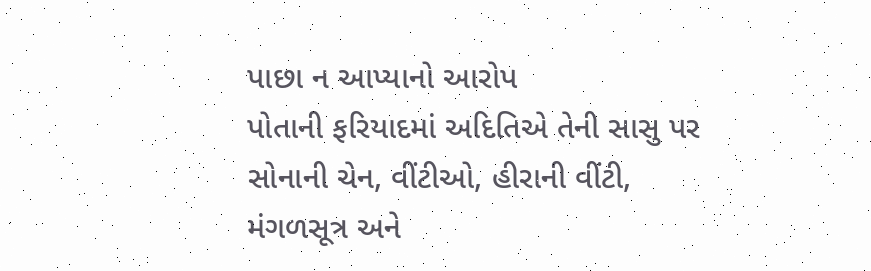પાછા ન આપ્યાનો આરોપ
પોતાની ફરિયાદમાં અદિતિએ તેની સાસુ પર સોનાની ચેન, વીંટીઓ, હીરાની વીંટી, મંગળસૂત્ર અને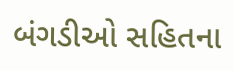બંગડીઓ સહિતના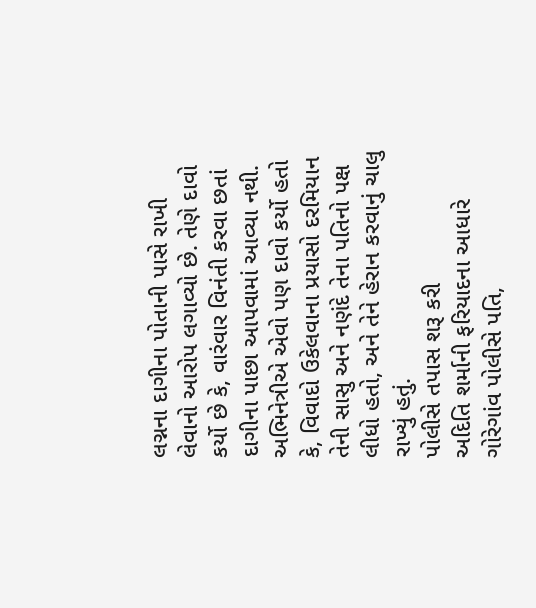લગ્નના દાગીના પોતાની પાસે રાખી લેવાનો આરોપ લગાવ્યો છે. તેણે દાવો કર્યો છે કે, વારંવાર વિનંતી કરવા છતાં દાગીના પાછા આપવામાં આવ્યા નથી. અભિનેત્રીએ એવો પણ દાવો કર્યો હતો કે, વિવાદો ઉકેલવાના પ્રયાસો દરમિયાન તેની સાસુ અને નણંદે તેના પતિનો પક્ષ લીધો હતો, અને તેને હેરાન કરવાનું ચાલુ રાખ્યું હતું.
પોલીસે તપાસ શરૂ કરી
અદિતિ શર્માની ફરિયાદના આધારે ગોરેગાંવ પોલીસે પતિ,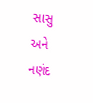સાસુ અને નણંદ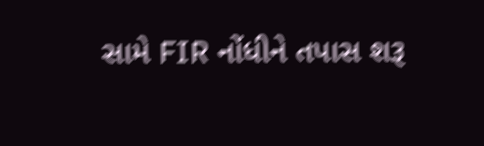સામે FIR નોંધીને તપાસ શરૂ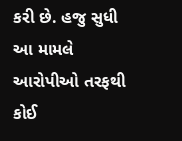કરી છે. હજુ સુધી આ મામલે આરોપીઓ તરફથી કોઈ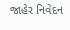જાહેર નિવેદન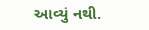આવ્યું નથી.